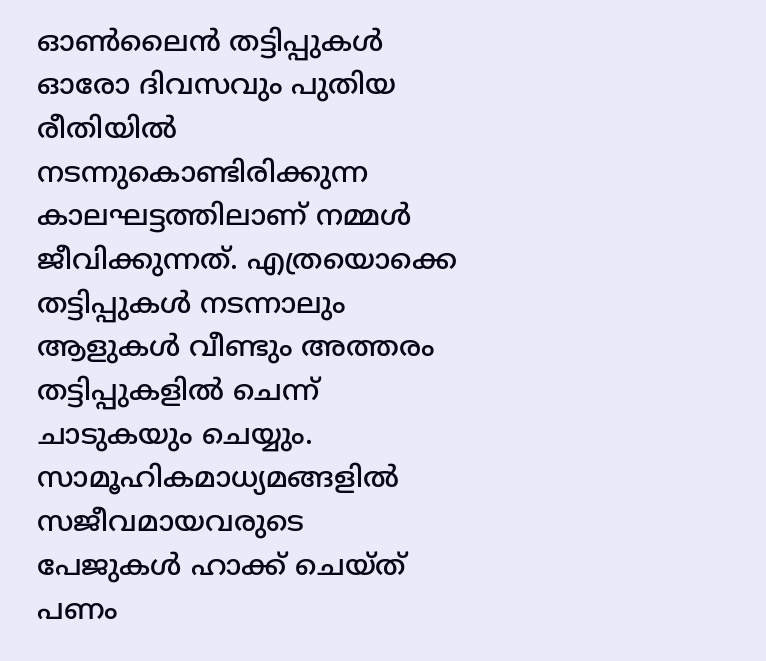ഓൺലൈൻ തട്ടിപ്പുകൾ ഓരോ ദിവസവും പുതിയ രീതിയിൽ നടന്നുകൊണ്ടിരിക്കുന്ന കാലഘട്ടത്തിലാണ് നമ്മൾ ജീവിക്കുന്നത്. എത്രയൊക്കെ തട്ടിപ്പുകൾ നടന്നാലും ആളുകൾ വീണ്ടും അത്തരം തട്ടിപ്പുകളിൽ ചെന്ന് ചാടുകയും ചെയ്യും. സാമൂഹികമാധ്യമങ്ങളിൽ സജീവമായവരുടെ പേജുകൾ ഹാക്ക് ചെയ്ത് പണം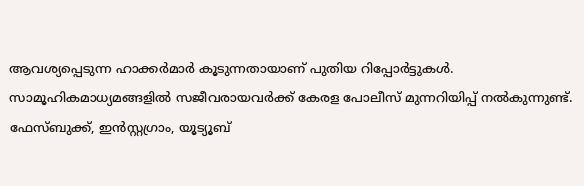ആവശ്യപ്പെടുന്ന ഹാക്കർമാർ കൂടുന്നതായാണ് പുതിയ റിപ്പോർട്ടുകൾ.
സാമൂഹികമാധ്യമങ്ങളിൽ സജീവരായവർക്ക് കേരള പോലീസ് മുന്നറിയിപ്പ് നൽകുന്നുണ്ട്. ഫേസ്ബുക്ക്, ഇൻസ്റ്റഗ്രാം, യൂട്യൂബ്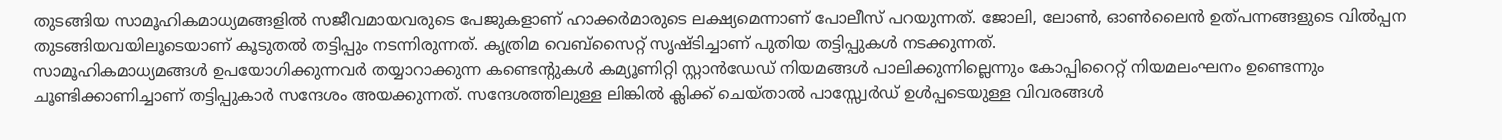തുടങ്ങിയ സാമൂഹികമാധ്യമങ്ങളിൽ സജീവമായവരുടെ പേജുകളാണ് ഹാക്കർമാരുടെ ലക്ഷ്യമെന്നാണ് പോലീസ് പറയുന്നത്. ജോലി, ലോൺ, ഓൺലൈൻ ഉത്പന്നങ്ങളുടെ വിൽപ്പന തുടങ്ങിയവയിലൂടെയാണ് കൂടുതൽ തട്ടിപ്പും നടന്നിരുന്നത്. കൃത്രിമ വെബ്സൈറ്റ് സൃഷ്ടിച്ചാണ് പുതിയ തട്ടിപ്പുകൾ നടക്കുന്നത്.
സാമൂഹികമാധ്യമങ്ങൾ ഉപയോഗിക്കുന്നവർ തയ്യാറാക്കുന്ന കണ്ടെന്റുകൾ കമ്യൂണിറ്റി സ്റ്റാൻഡേഡ് നിയമങ്ങൾ പാലിക്കുന്നില്ലെന്നും കോപ്പിറൈറ്റ് നിയമലംഘനം ഉണ്ടെന്നും ചൂണ്ടിക്കാണിച്ചാണ് തട്ടിപ്പുകാർ സന്ദേശം അയക്കുന്നത്. സന്ദേശത്തിലുള്ള ലിങ്കിൽ ക്ലിക്ക് ചെയ്താൽ പാസ്സ്വേർഡ് ഉൾപ്പടെയുള്ള വിവരങ്ങൾ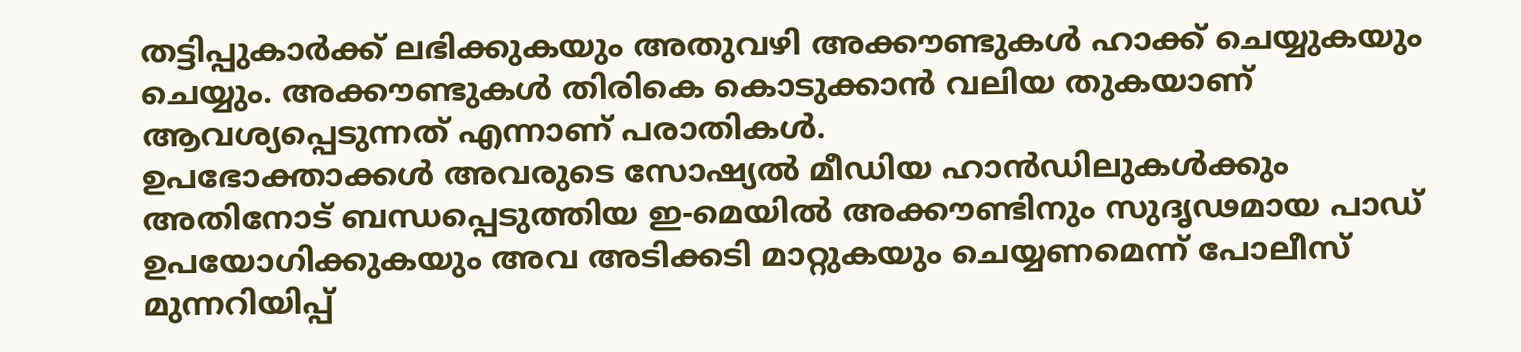തട്ടിപ്പുകാർക്ക് ലഭിക്കുകയും അതുവഴി അക്കൗണ്ടുകൾ ഹാക്ക് ചെയ്യുകയും ചെയ്യും. അക്കൗണ്ടുകൾ തിരികെ കൊടുക്കാൻ വലിയ തുകയാണ് ആവശ്യപ്പെടുന്നത് എന്നാണ് പരാതികൾ.
ഉപഭോക്താക്കൾ അവരുടെ സോഷ്യൽ മീഡിയ ഹാൻഡിലുകൾക്കും അതിനോട് ബന്ധപ്പെടുത്തിയ ഇ-മെയിൽ അക്കൗണ്ടിനും സുദൃഢമായ പാഡ് ഉപയോഗിക്കുകയും അവ അടിക്കടി മാറ്റുകയും ചെയ്യണമെന്ന് പോലീസ് മുന്നറിയിപ്പ്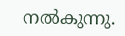നൽകുന്നു.